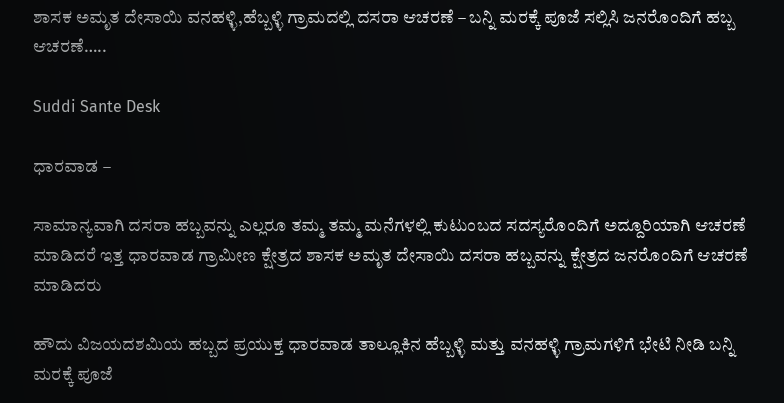ಶಾಸಕ ಅಮೃತ ದೇಸಾಯಿ ವನಹಳ್ಳಿ,ಹೆಬ್ಬಳ್ಳಿ ಗ್ರಾಮದಲ್ಲಿ ದಸರಾ ಆಚರಣೆ – ಬನ್ನಿ ಮರಕ್ಕೆ ಪೂಜೆ ಸಲ್ಲಿಸಿ ಜನರೊಂದಿಗೆ ಹಬ್ಬ ಆಚರಣೆ…..

Suddi Sante Desk

ಧಾರವಾಡ –

ಸಾಮಾನ್ಯವಾಗಿ ದಸರಾ ಹಬ್ಬವನ್ನು ಎಲ್ಲರೂ ತಮ್ಮ ತಮ್ಮ ಮನೆಗಳಲ್ಲಿ ಕುಟುಂಬದ ಸದಸ್ಯರೊಂದಿಗೆ ಅದ್ದೂರಿಯಾಗಿ ಆಚರಣೆ ಮಾಡಿದರೆ ಇತ್ತ ಧಾರವಾಡ ಗ್ರಾಮೀಣ ಕ್ಷೇತ್ರದ ಶಾಸಕ ಅಮೃತ ದೇಸಾಯಿ ದಸರಾ ಹಬ್ಬವನ್ನು ಕ್ಷೇತ್ರದ ಜನರೊಂದಿಗೆ ಆಚರಣೆ ಮಾಡಿದರು

ಹೌದು ವಿಜಯದಶಮಿಯ ಹಬ್ಬದ ಪ್ರಯುಕ್ತ ಧಾರವಾಡ ತಾಲ್ಲೂಕಿನ ಹೆಬ್ಬಳ್ಳಿ ಮತ್ತು ವನಹಳ್ಳಿ ಗ್ರಾಮಗಳಿಗೆ ಭೇಟಿ ನೀಡಿ ಬನ್ನಿ ಮರಕ್ಕೆ ಪೂಜೆ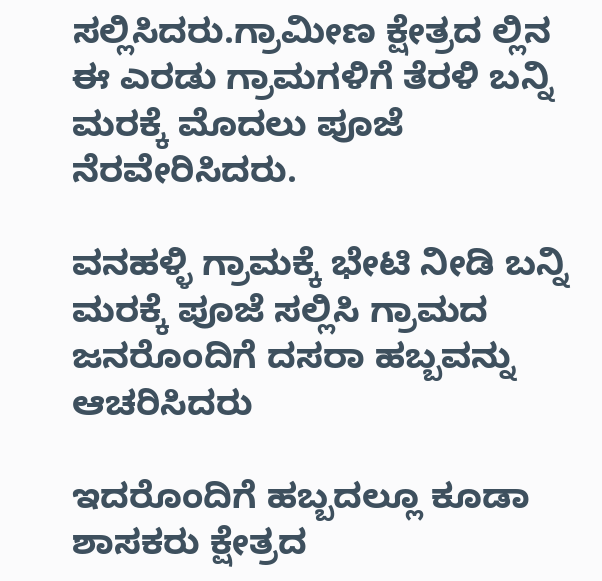ಸಲ್ಲಿಸಿದರು.ಗ್ರಾಮೀಣ ಕ್ಷೇತ್ರದ ಲ್ಲಿನ ಈ ಎರಡು ಗ್ರಾಮಗಳಿಗೆ ತೆರಳಿ ಬನ್ನಿ ಮರಕ್ಕೆ ಮೊದಲು ಪೂಜೆ ನೆರವೇರಿಸಿದರು.

ವನಹಳ್ಳಿ ಗ್ರಾಮಕ್ಕೆ ಭೇಟಿ ನೀಡಿ ಬನ್ನಿ ಮರಕ್ಕೆ ಪೂಜೆ ಸಲ್ಲಿಸಿ ಗ್ರಾಮದ ಜನರೊಂದಿಗೆ ದಸರಾ ಹಬ್ಬವನ್ನು ಆಚರಿಸಿದರು

ಇದರೊಂದಿಗೆ ಹಬ್ಬದಲ್ಲೂ ಕೂಡಾ ಶಾಸಕರು ಕ್ಷೇತ್ರದ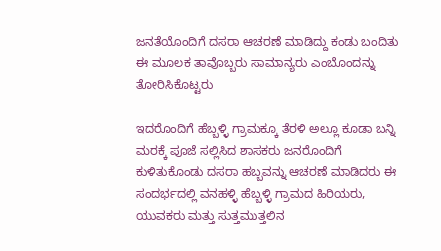ಜನತೆಯೊಂದಿಗೆ ದಸರಾ ಆಚರಣೆ ಮಾಡಿದ್ದು ಕಂಡು ಬಂದಿತು ಈ ಮೂಲಕ ತಾವೊಬ್ಬರು ಸಾಮಾನ್ಯರು ಎಂಬೊಂದನ್ನು ತೋರಿಸಿಕೊಟ್ಟರು

ಇದರೊಂದಿಗೆ ಹೆಬ್ಬಳ್ಳಿ ಗ್ರಾಮಕ್ಕೂ ತೆರಳಿ ಅಲ್ಲೂ ಕೂಡಾ ಬನ್ನಿ ಮರಕ್ಕೆ ಪೂಜೆ ಸಲ್ಲಿಸಿದ ಶಾಸಕರು ಜನರೊಂದಿಗೆ ಕುಳಿತುಕೊಂಡು ದಸರಾ ಹಬ್ಬವನ್ನು ಆಚರಣೆ ಮಾಡಿದರು ಈ ಸಂದರ್ಭದಲ್ಲಿ ವನಹಳ್ಳಿ ಹೆಬ್ಬಳ್ಳಿ ಗ್ರಾಮದ ಹಿರಿಯರು, ಯುವಕರು ಮತ್ತು ಸುತ್ತಮುತ್ತಲಿನ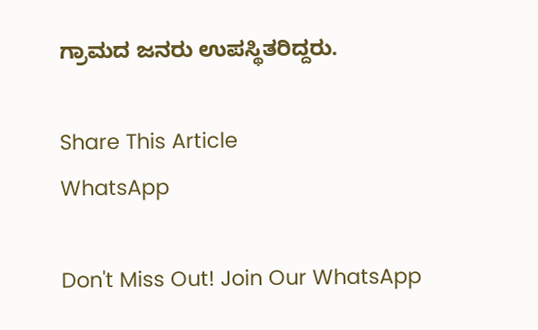ಗ್ರಾಮದ ಜನರು ಉಪಸ್ಥಿತರಿದ್ದರು.

Share This Article
WhatsApp

Don't Miss Out! Join Our WhatsApp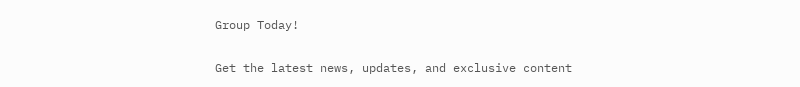Group Today!

Get the latest news, updates, and exclusive content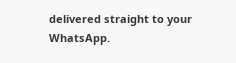delivered straight to your WhatsApp.